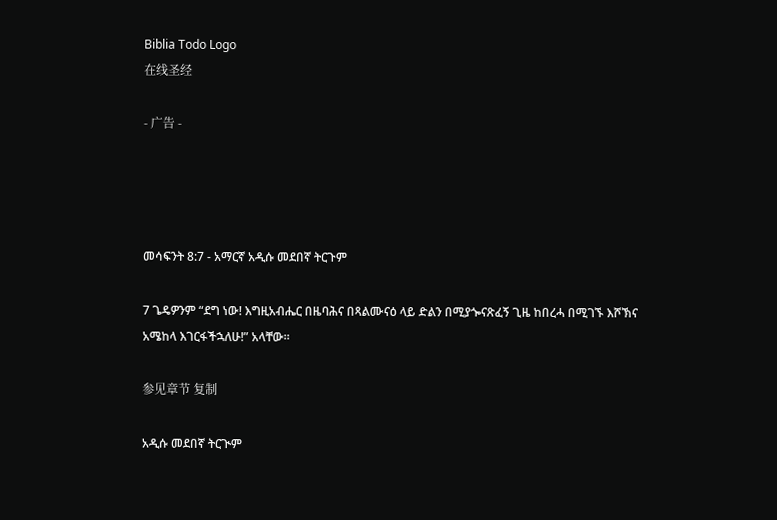Biblia Todo Logo
在线圣经

- 广告 -




መሳፍንት 8:7 - አማርኛ አዲሱ መደበኛ ትርጉም

7 ጌዴዎንም “ደግ ነው! እግዚአብሔር በዜባሕና በጻልሙናዕ ላይ ድልን በሚያጐናጽፈኝ ጊዜ ከበረሓ በሚገኙ እሾኽና አሜከላ እገርፋችኋለሁ!” አላቸው።

参见章节 复制

አዲሱ መደበኛ ትርጒም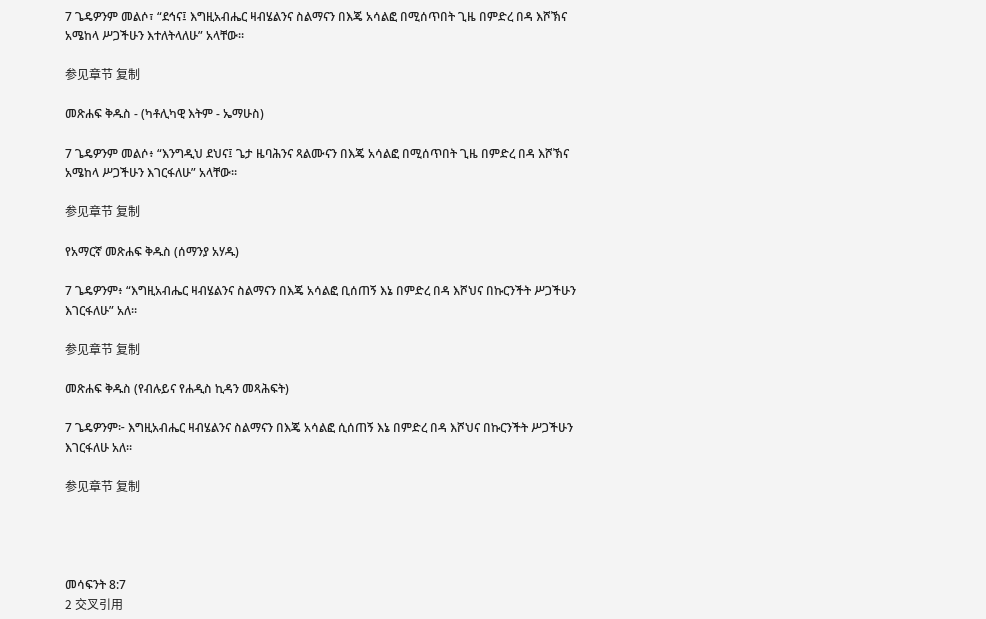7 ጌዴዎንም መልሶ፣ “ደኅና፤ እግዚአብሔር ዛብሄልንና ስልማናን በእጄ አሳልፎ በሚሰጥበት ጊዜ በምድረ በዳ እሾኽና አሜከላ ሥጋችሁን እተለትላለሁ” አላቸው።

参见章节 复制

መጽሐፍ ቅዱስ - (ካቶሊካዊ እትም - ኤማሁስ)

7 ጌዴዎንም መልሶ፥ “እንግዲህ ደህና፤ ጌታ ዜባሕንና ጻልሙናን በእጄ አሳልፎ በሚሰጥበት ጊዜ በምድረ በዳ እሾኽና አሜከላ ሥጋችሁን እገርፋለሁ” አላቸው።

参见章节 复制

የአማርኛ መጽሐፍ ቅዱስ (ሰማንያ አሃዱ)

7 ጌዴዎንም፥ “እግዚአብሔር ዛብሄልንና ስልማናን በእጄ አሳልፎ ቢሰጠኝ እኔ በምድረ በዳ እሾህና በኩርንችት ሥጋችሁን እገርፋለሁ” አለ።

参见章节 复制

መጽሐፍ ቅዱስ (የብሉይና የሐዲስ ኪዳን መጻሕፍት)

7 ጌዴዎንም፦ እግዚአብሔር ዛብሄልንና ስልማናን በእጄ አሳልፎ ሲሰጠኝ እኔ በምድረ በዳ እሾህና በኩርንችት ሥጋችሁን እገርፋለሁ አለ።

参见章节 复制




መሳፍንት 8:7
2 交叉引用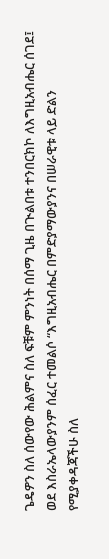ጌዴዎን ስለ ሰውየው ሕልምና ስለ ፍቹም ምንነት በሰማ ጊዜ በጒልበቱ ተንበርክኮ ለእግዚአብሔር ሰገደ፤ ወደ እስራኤላውያንም ሰፈር ተመልሶ “እግዚአብሔር በምድያማውያንና በሠራዊቱ ላይ ድልን የሚያቀዳጃችሁ ስለ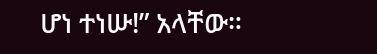ሆነ ተነሡ!” አላቸው።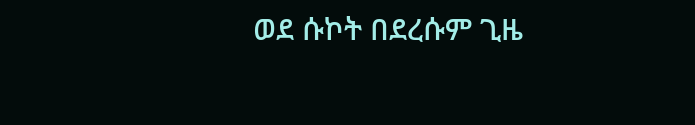ወደ ሱኮት በደረሱም ጊዜ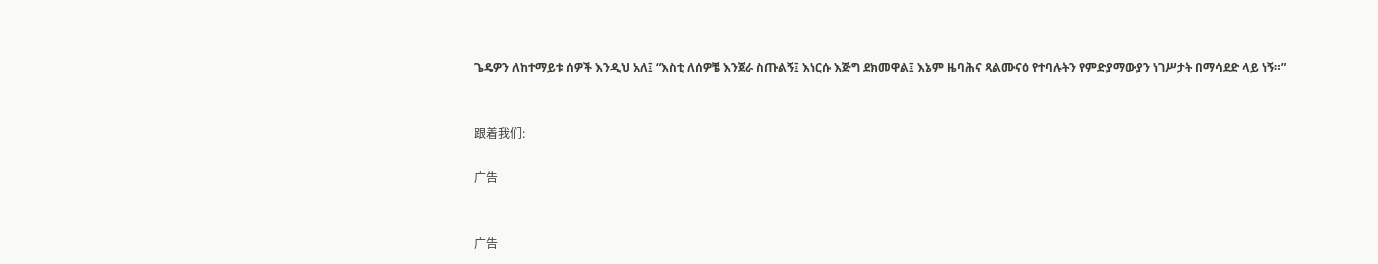ጌዴዎን ለከተማይቱ ሰዎች እንዲህ አለ፤ “እስቲ ለሰዎቼ እንጀራ ስጡልኝ፤ እነርሱ እጅግ ደክመዋል፤ እኔም ዜባሕና ጻልሙናዕ የተባሉትን የምድያማውያን ነገሥታት በማሳደድ ላይ ነኝ።”


跟着我们:

广告


广告